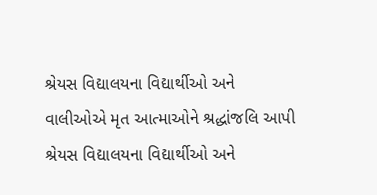શ્રેયસ વિદ્યાલયના વિદ્યાર્થીઓ અને વાલીઓએ મૃત આત્માઓને શ્રદ્ધાંજલિ આપી
શ્રેયસ વિદ્યાલયના વિદ્યાર્થીઓ અને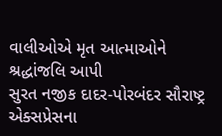વાલીઓએ મૃત આત્માઓને શ્રદ્ધાંજલિ આપી
સુરત નજીક દાદર-પોરબંદર સૌરાષ્ટ્ર એક્સપ્રેસના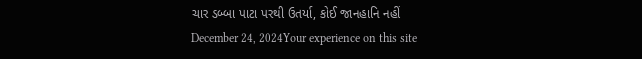ચાર ડબ્બા પાટા પરથી ઉતર્યા, કોઈ જાનહાનિ નહીં
December 24, 2024Your experience on this site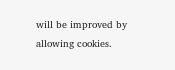will be improved by allowing cookies.